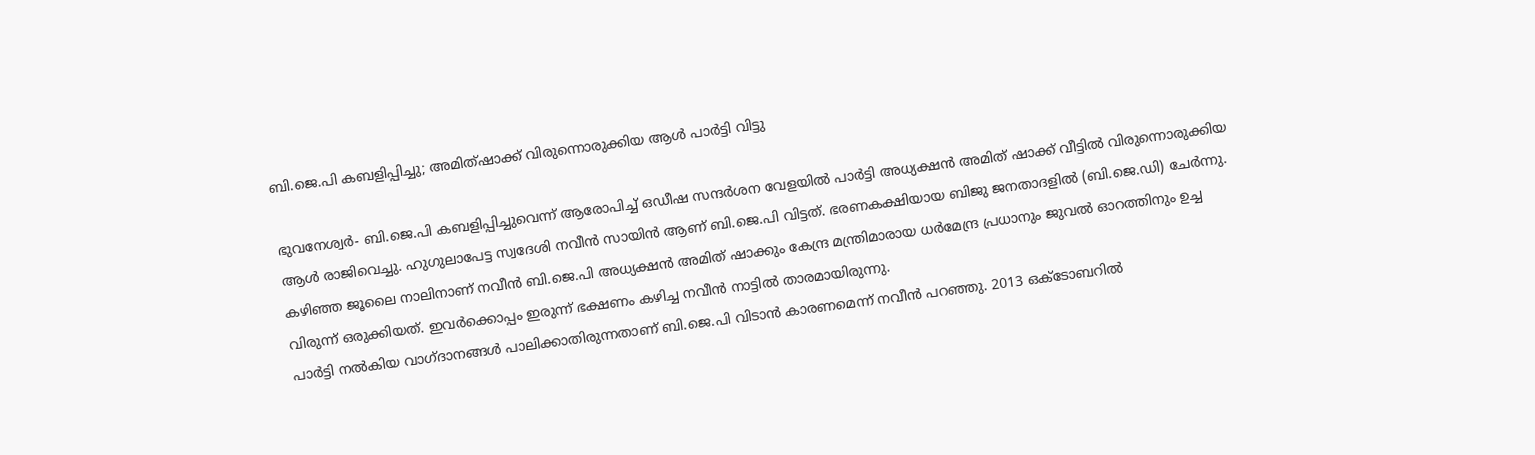ബി.ജെ.പി കബളിപ്പിച്ചു; അമിത്ഷാക്ക് വിരുന്നൊരുക്കിയ ആള്‍ പാര്‍ട്ടി വിട്ടു

ഭുവനേശ്വര്‍- ബി.ജെ.പി കബളിപ്പിച്ചുവെന്ന് ആരോപിച്ച് ഒഡീഷ സന്ദര്‍ശന വേളയില്‍ പാര്‍ട്ടി അധ്യക്ഷന്‍ അമിത് ഷാക്ക് വീട്ടില്‍ വിരുന്നൊരുക്കിയ ആള്‍ രാജിവെച്ചു. ഹുഗുലാപേട്ട സ്വദേശി നവീന്‍ സായിന്‍ ആണ് ബി.ജെ.പി വിട്ടത്. ഭരണകക്ഷിയായ ബിജു ജനതാദളില്‍ (ബി.ജെ.ഡി) ചേര്‍ന്നു.
കഴിഞ്ഞ ജൂലൈ നാലിനാണ് നവീന്‍ ബി.ജെ.പി അധ്യക്ഷന്‍ അമിത് ഷാക്കും കേന്ദ്ര മന്ത്രിമാരായ ധര്‍മേന്ദ്ര പ്രധാനും ജുവല്‍ ഓറത്തിനും ഉച്ച വിരുന്ന് ഒരുക്കിയത്. ഇവര്‍ക്കൊപ്പം ഇരുന്ന് ഭക്ഷണം കഴിച്ച നവീന്‍ നാട്ടില്‍ താരമായിരുന്നു.
പാര്‍ട്ടി നല്‍കിയ വാഗ്ദാനങ്ങള്‍ പാലിക്കാതിരുന്നതാണ് ബി.ജെ.പി വിടാന്‍ കാരണമെന്ന് നവീന്‍ പറഞ്ഞു. 2013 ഒക്ടോബറില്‍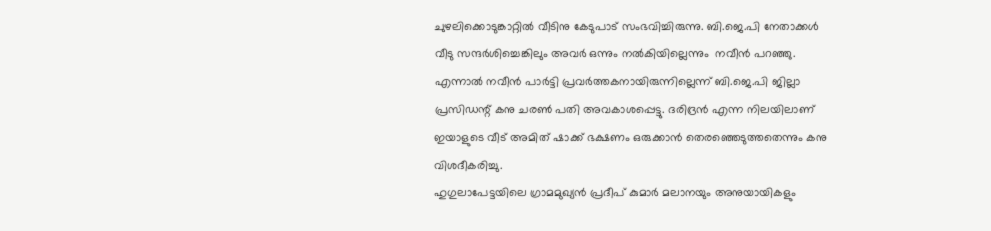ചുഴലിക്കൊടുങ്കാറ്റില്‍ വീടിനു കേടുപാട് സംഭവിച്ചിരുന്നു. ബി.ജെ.പി നേതാക്കള്‍ വീടു സന്ദര്‍ശിച്ചെങ്കിലും അവര്‍ ഒന്നും നല്‍കിയില്ലെന്നും  നവീന്‍ പറഞ്ഞു.
എന്നാല്‍ നവീന്‍ പാര്‍ട്ടി പ്രവര്‍ത്തകനായിരുന്നില്ലെന്ന് ബി.ജെ.പി ജില്ലാ പ്രസിഡന്റ് കനു ചരണ്‍ പതി അവകാശപ്പെട്ടു. ദരിദ്രന്‍ എന്ന നിലയിലാണ് ഇയാളുടെ വീട് അമിത് ഷാക്ക് ഭക്ഷണം ഒരുക്കാന്‍ തെരഞ്ഞെടുത്തതെന്നും കനു വിശദീകരിച്ചു.
ഹുഗുലാപേട്ടയിലെ ഗ്രാമമുഖ്യന്‍ പ്രദീപ് കുമാര്‍ മലാനയും അനുയായികളും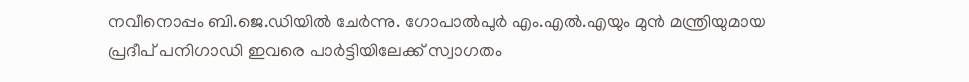നവീനൊപ്പം ബി.ജെ.ഡിയില്‍ ചേര്‍ന്നു. ഗോപാല്‍പുര്‍ എം.എല്‍.എയും മുന്‍ മന്ത്രിയുമായ പ്രദീപ് പനിഗാഡി ഇവരെ പാര്‍ട്ടിയിലേക്ക് സ്വാഗതം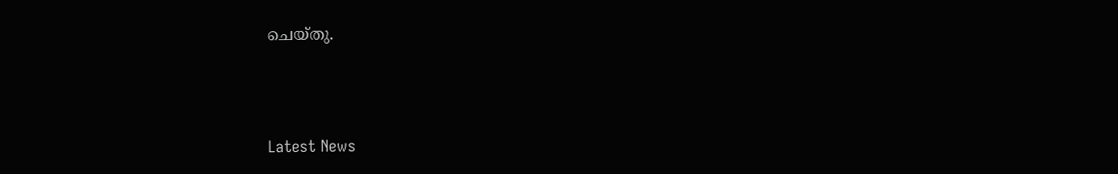ചെയ്തു.



Latest News